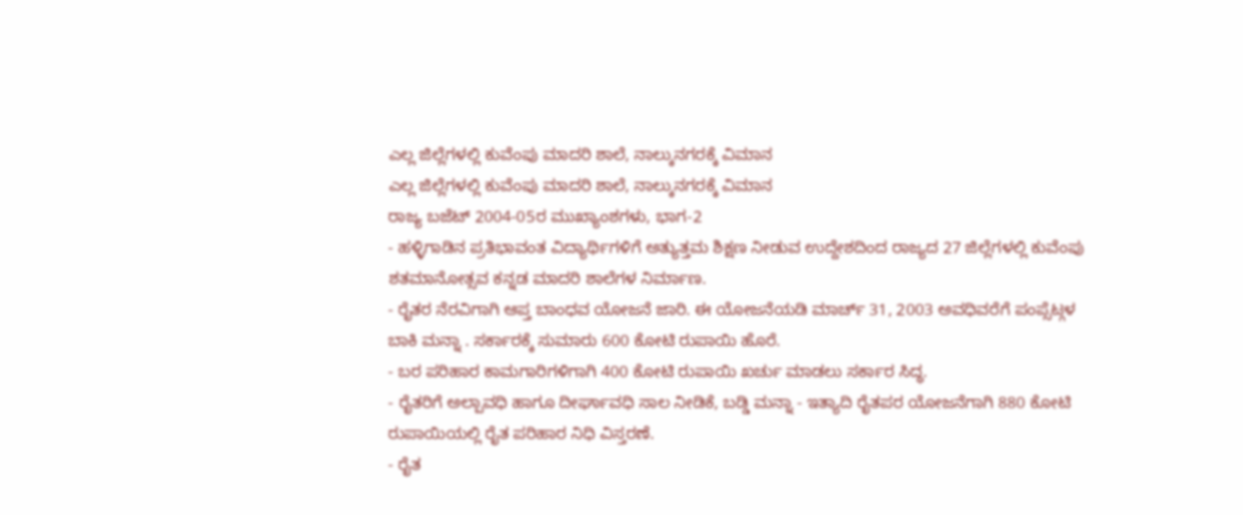ಎಲ್ಲ ಜಿಲ್ಲೆಗಳಲ್ಲಿ ಕುವೆಂಪು ಮಾದರಿ ಶಾಲೆ, ನಾಲ್ಕುನಗರಕ್ಕೆ ವಿಮಾನ
ಎಲ್ಲ ಜಿಲ್ಲೆಗಳಲ್ಲಿ ಕುವೆಂಪು ಮಾದರಿ ಶಾಲೆ, ನಾಲ್ಕುನಗರಕ್ಕೆ ವಿಮಾನ
ರಾಜ್ಯ ಬಜೆಟ್ 2004-05ರ ಮುಖ್ಯಾಂಶಗಳು, ಭಾಗ-2
- ಹಳ್ಳಿಗಾಡಿನ ಪ್ರತಿಭಾವಂತ ವಿದ್ಯಾರ್ಥಿಗಳಿಗೆ ಅತ್ಯುತ್ತಮ ಶಿಕ್ಷಣ ನೀಡುವ ಉದ್ದೇಶದಿಂದ ರಾಜ್ಯದ 27 ಜಿಲ್ಲೆಗಳಲ್ಲಿ ಕುವೆಂಪು ಶತಮಾನೋತ್ಸವ ಕನ್ನಡ ಮಾದರಿ ಶಾಲೆಗಳ ನಿರ್ಮಾಣ.
- ರೈತರ ನೆರವಿಗಾಗಿ ಆಪ್ತ ಬಾಂಧವ ಯೋಜನೆ ಜಾರಿ. ಈ ಯೋಜನೆಯಡಿ ಮಾರ್ಚ್ 31, 2003 ಅವಧಿವರೆಗೆ ಪಂಪ್ಸೆಟ್ಗಳ ಬಾಕಿ ಮನ್ನಾ . ಸರ್ಕಾರಕ್ಕೆ ಸುಮಾರು 600 ಕೋಟಿ ರುಪಾಯಿ ಹೊರೆ.
- ಬರ ಪರಿಹಾರ ಕಾಮಗಾರಿಗಳಿಗಾಗಿ 400 ಕೋಟಿ ರುಪಾಯಿ ಖರ್ಚು ಮಾಡಲು ಸರ್ಕಾರ ಸಿದ್ಧ.
- ರೈತರಿಗೆ ಅಲ್ಪಾವಧಿ ಹಾಗೂ ದೀರ್ಘಾವಧಿ ಸಾಲ ನೀಡಿಕೆ, ಬಡ್ಡಿ ಮನ್ನಾ - ಇತ್ಯಾದಿ ರೈತಪರ ಯೋಜನೆಗಾಗಿ 880 ಕೋಟಿ ರುಪಾಯಿಯಲ್ಲಿ ರೈತ ಪರಿಹಾರ ನಿಧಿ ವಿಸ್ತರಣೆ.
- ರೈತ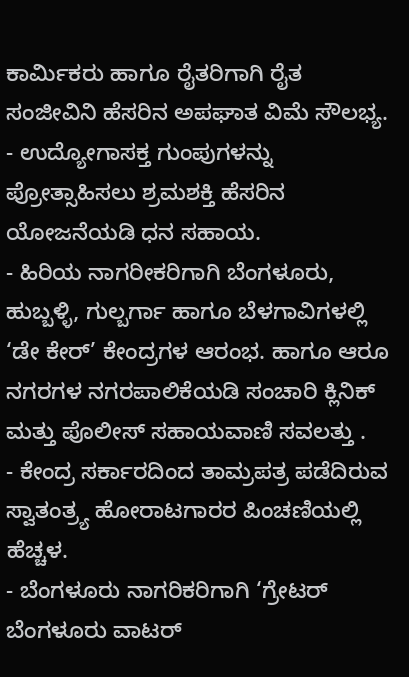ಕಾರ್ಮಿಕರು ಹಾಗೂ ರೈತರಿಗಾಗಿ ರೈತ ಸಂಜೀವಿನಿ ಹೆಸರಿನ ಅಪಘಾತ ವಿಮೆ ಸೌಲಭ್ಯ.
- ಉದ್ಯೋಗಾಸಕ್ತ ಗುಂಪುಗಳನ್ನು ಪ್ರೋತ್ಸಾಹಿಸಲು ಶ್ರಮಶಕ್ತಿ ಹೆಸರಿನ ಯೋಜನೆಯಡಿ ಧನ ಸಹಾಯ.
- ಹಿರಿಯ ನಾಗರೀಕರಿಗಾಗಿ ಬೆಂಗಳೂರು, ಹುಬ್ಬಳ್ಳಿ, ಗುಲ್ಬರ್ಗಾ ಹಾಗೂ ಬೆಳಗಾವಿಗಳಲ್ಲಿ ‘ಡೇ ಕೇರ್’ ಕೇಂದ್ರಗಳ ಆರಂಭ. ಹಾಗೂ ಆರೂ ನಗರಗಳ ನಗರಪಾಲಿಕೆಯಡಿ ಸಂಚಾರಿ ಕ್ಲಿನಿಕ್ ಮತ್ತು ಪೊಲೀಸ್ ಸಹಾಯವಾಣಿ ಸವಲತ್ತು .
- ಕೇಂದ್ರ ಸರ್ಕಾರದಿಂದ ತಾಮ್ರಪತ್ರ ಪಡೆದಿರುವ ಸ್ವಾತಂತ್ರ್ಯ ಹೋರಾಟಗಾರರ ಪಿಂಚಣಿಯಲ್ಲಿ ಹೆಚ್ಚಳ.
- ಬೆಂಗಳೂರು ನಾಗರಿಕರಿಗಾಗಿ ‘ಗ್ರೇಟರ್ ಬೆಂಗಳೂರು ವಾಟರ್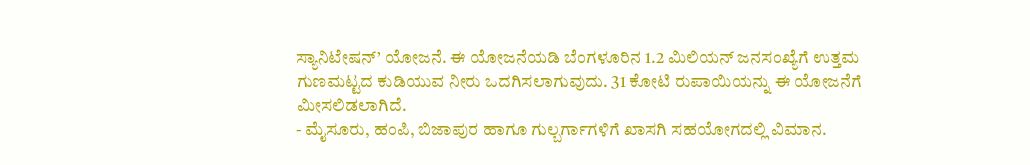ಸ್ಯಾನಿಟೇಷನ್’ ಯೋಜನೆ. ಈ ಯೋಜನೆಯಡಿ ಬೆಂಗಳೂರಿನ 1.2 ಮಿಲಿಯನ್ ಜನಸಂಖ್ಯೆಗೆ ಉತ್ತಮ ಗುಣಮಟ್ಟದ ಕುಡಿಯುವ ನೀರು ಒದಗಿಸಲಾಗುವುದು. 31 ಕೋಟಿ ರುಪಾಯಿಯನ್ನು ಈ ಯೋಜನೆಗೆ ಮೀಸಲಿಡಲಾಗಿದೆ.
- ಮೈಸೂರು, ಹಂಪಿ, ಬಿಜಾಪುರ ಹಾಗೂ ಗುಲ್ಬರ್ಗಾಗಳಿಗೆ ಖಾಸಗಿ ಸಹಯೋಗದಲ್ಲಿ ವಿಮಾನ.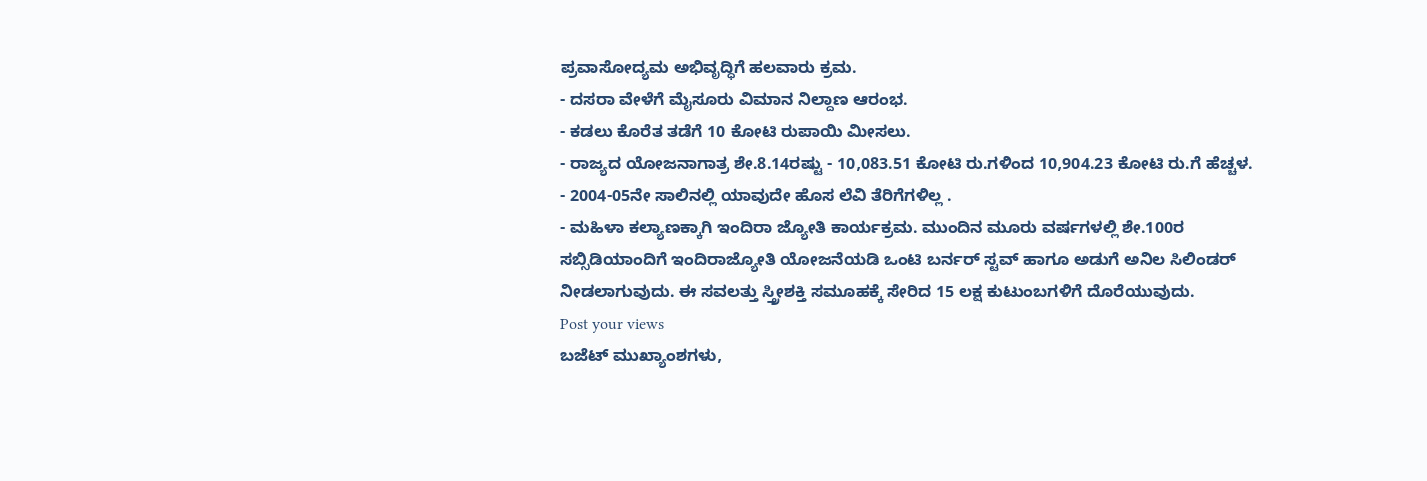ಪ್ರವಾಸೋದ್ಯಮ ಅಭಿವೃದ್ಧಿಗೆ ಹಲವಾರು ಕ್ರಮ.
- ದಸರಾ ವೇಳೆಗೆ ಮೈಸೂರು ವಿಮಾನ ನಿಲ್ದಾಣ ಆರಂಭ.
- ಕಡಲು ಕೊರೆತ ತಡೆಗೆ 10 ಕೋಟಿ ರುಪಾಯಿ ಮೀಸಲು.
- ರಾಜ್ಯದ ಯೋಜನಾಗಾತ್ರ ಶೇ.8.14ರಷ್ಟು - 10,083.51 ಕೋಟಿ ರು.ಗಳಿಂದ 10,904.23 ಕೋಟಿ ರು.ಗೆ ಹೆಚ್ಚಳ.
- 2004-05ನೇ ಸಾಲಿನಲ್ಲಿ ಯಾವುದೇ ಹೊಸ ಲೆವಿ ತೆರಿಗೆಗಳಿಲ್ಲ .
- ಮಹಿಳಾ ಕಲ್ಯಾಣಕ್ಕಾಗಿ ಇಂದಿರಾ ಜ್ಯೋತಿ ಕಾರ್ಯಕ್ರಮ. ಮುಂದಿನ ಮೂರು ವರ್ಷಗಳಲ್ಲಿ ಶೇ.100ರ ಸಬ್ಸಿಡಿಯಾಂದಿಗೆ ಇಂದಿರಾಜ್ಯೋತಿ ಯೋಜನೆಯಡಿ ಒಂಟಿ ಬರ್ನರ್ ಸ್ಟವ್ ಹಾಗೂ ಅಡುಗೆ ಅನಿಲ ಸಿಲಿಂಡರ್ ನೀಡಲಾಗುವುದು. ಈ ಸವಲತ್ತು ಸ್ತ್ರೀಶಕ್ತಿ ಸಮೂಹಕ್ಕೆ ಸೇರಿದ 15 ಲಕ್ಷ ಕುಟುಂಬಗಳಿಗೆ ದೊರೆಯುವುದು.
Post your views
ಬಜೆಟ್ ಮುಖ್ಯಾಂಶಗಳು,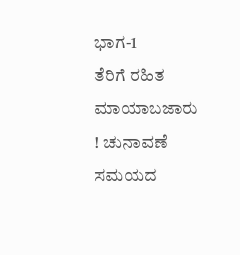ಭಾಗ-1
ತೆರಿಗೆ ರಹಿತ ಮಾಯಾಬಜಾರು ! ಚುನಾವಣೆ ಸಮಯದ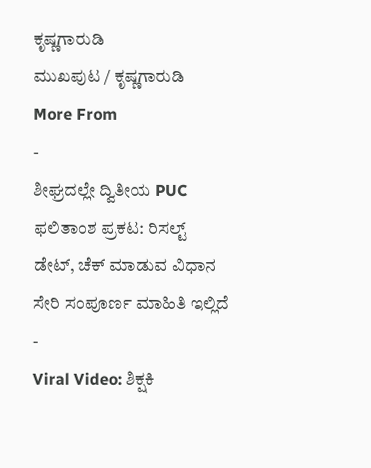ಕೃಷ್ಣಗಾರುಡಿ
ಮುಖಪುಟ / ಕೃಷ್ಣಗಾರುಡಿ
More From
-
ಶೀಘ್ರದಲ್ಲೇ ದ್ವಿತೀಯ PUC ಫಲಿತಾಂಶ ಪ್ರಕಟ: ರಿಸಲ್ಟ್ ಡೇಟ್, ಚೆಕ್ ಮಾಡುವ ವಿಧಾನ ಸೇರಿ ಸಂಪೂರ್ಣ ಮಾಹಿತಿ ಇಲ್ಲಿದೆ -
Viral Video: ಶಿಕ್ಷಕಿ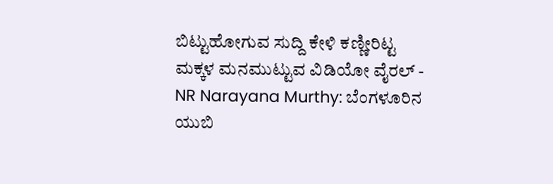ಬಿಟ್ಟುಹೋಗುವ ಸುದ್ದಿ ಕೇಳಿ ಕಣ್ಣೀರಿಟ್ಟ ಮಕ್ಕಳ ಮನಮುಟ್ಟುವ ವಿಡಿಯೋ ವೈರಲ್ -
NR Narayana Murthy: ಬೆಂಗಳೂರಿನ ಯುಬಿ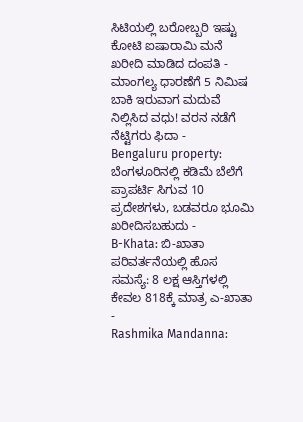ಸಿಟಿಯಲ್ಲಿ ಬರೋಬ್ಬರಿ ಇಷ್ಟು ಕೋಟಿ ಐಷಾರಾಮಿ ಮನೆ ಖರೀದಿ ಮಾಡಿದ ದಂಪತಿ -
ಮಾಂಗಲ್ಯ ಧಾರಣೆಗೆ 5 ನಿಮಿಷ ಬಾಕಿ ಇರುವಾಗ ಮದುವೆ ನಿಲ್ಲಿಸಿದ ವಧು! ವರನ ನಡೆಗೆ ನೆಟ್ಟಿಗರು ಫಿದಾ -
Bengaluru property: ಬೆಂಗಳೂರಿನಲ್ಲಿ ಕಡಿಮೆ ಬೆಲೆಗೆ ಪ್ರಾಪರ್ಟಿ ಸಿಗುವ 10 ಪ್ರದೇಶಗಳು, ಬಡವರೂ ಭೂಮಿ ಖರೀದಿಸಬಹುದು -
B-Khata: ಬಿ-ಖಾತಾ ಪರಿವರ್ತನೆಯಲ್ಲಿ ಹೊಸ ಸಮಸ್ಯೆ: 8 ಲಕ್ಷ ಆಸ್ತಿಗಳಲ್ಲಿ ಕೇವಲ 818ಕ್ಕೆ ಮಾತ್ರ ಎ-ಖಾತಾ -
Rashmika Mandanna: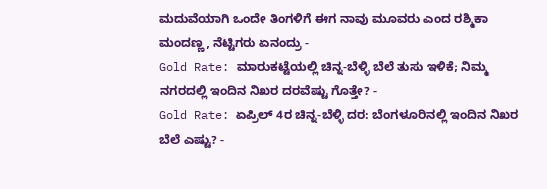ಮದುವೆಯಾಗಿ ಒಂದೇ ತಿಂಗಳಿಗೆ ಈಗ ನಾವು ಮೂವರು ಎಂದ ರಶ್ಮಿಕಾ ಮಂದಣ್ಣ, ನೆಟ್ಟಿಗರು ಏನಂದ್ರು -
Gold Rate: ಮಾರುಕಟ್ಟೆಯಲ್ಲಿ ಚಿನ್ನ-ಬೆಳ್ಳಿ ಬೆಲೆ ತುಸು ಇಳಿಕೆ; ನಿಮ್ಮ ನಗರದಲ್ಲಿ ಇಂದಿನ ನಿಖರ ದರವೆಷ್ಟು ಗೊತ್ತೇ? -
Gold Rate: ಏಪ್ರಿಲ್ 4ರ ಚಿನ್ನ-ಬೆಳ್ಳಿ ದರ: ಬೆಂಗಳೂರಿನಲ್ಲಿ ಇಂದಿನ ನಿಖರ ಬೆಲೆ ಎಷ್ಟು? -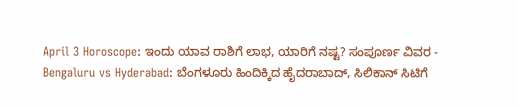April 3 Horoscope: ಇಂದು ಯಾವ ರಾಶಿಗೆ ಲಾಭ, ಯಾರಿಗೆ ನಷ್ಟ? ಸಂಪೂರ್ಣ ವಿವರ -
Bengaluru vs Hyderabad: ಬೆಂಗಳೂರು ಹಿಂದಿಕ್ಕಿದ ಹೈದರಾಬಾದ್, ಸಿಲಿಕಾನ್ ಸಿಟಿಗೆ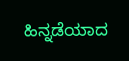ಹಿನ್ನಡೆಯಾದ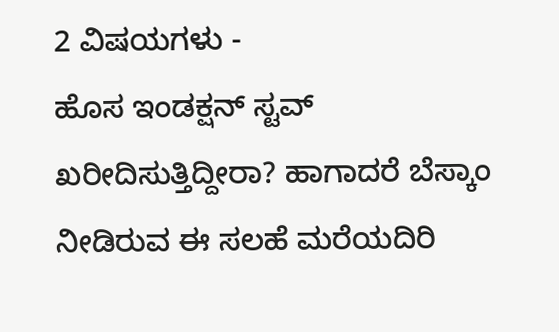2 ವಿಷಯಗಳು -
ಹೊಸ ಇಂಡಕ್ಷನ್ ಸ್ಟವ್ ಖರೀದಿಸುತ್ತಿದ್ದೀರಾ? ಹಾಗಾದರೆ ಬೆಸ್ಕಾಂ ನೀಡಿರುವ ಈ ಸಲಹೆ ಮರೆಯದಿರಿ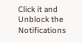Click it and Unblock the Notifications